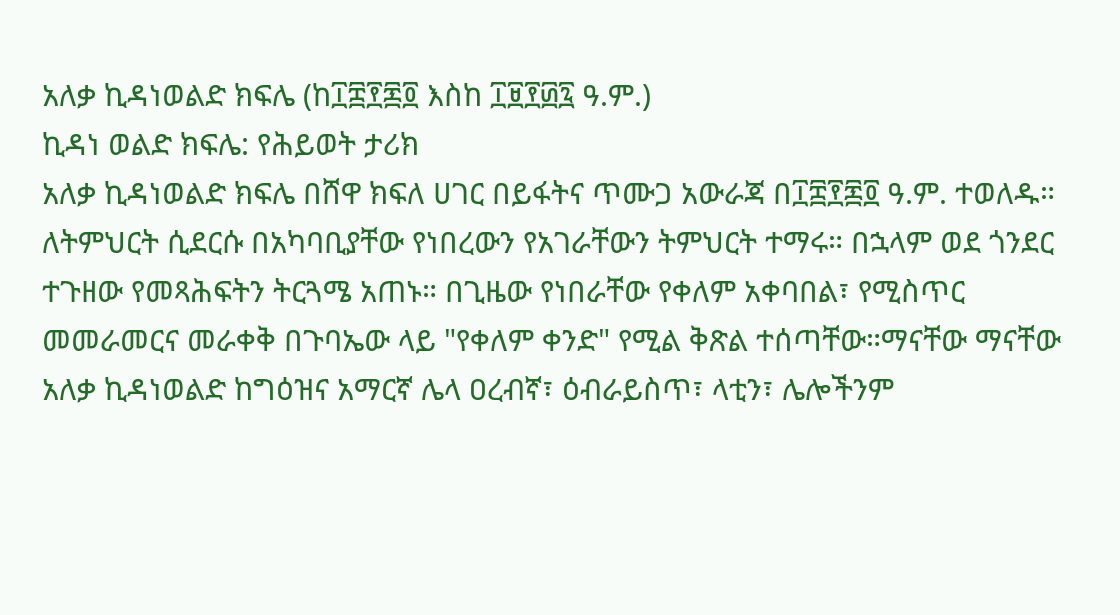አለቃ ኪዳነወልድ ክፍሌ (ከ፲፰፻፷፬ እስከ ፲፱፻፴፯ ዓ.ም.)
ኪዳነ ወልድ ክፍሌ: የሕይወት ታሪክ
አለቃ ኪዳነወልድ ክፍሌ በሸዋ ክፍለ ሀገር በይፋትና ጥሙጋ አውራጃ በ፲፰፻፷፬ ዓ.ም. ተወለዱ። ለትምህርት ሲደርሱ በአካባቢያቸው የነበረውን የአገራቸውን ትምህርት ተማሩ። በኋላም ወደ ጎንደር ተጉዘው የመጻሕፍትን ትርጓሜ አጠኑ። በጊዜው የነበራቸው የቀለም አቀባበል፣ የሚስጥር መመራመርና መራቀቅ በጉባኤው ላይ "የቀለም ቀንድ" የሚል ቅጽል ተሰጣቸው።ማናቸው ማናቸው
አለቃ ኪዳነወልድ ከግዕዝና አማርኛ ሌላ ዐረብኛ፣ ዕብራይስጥ፣ ላቲን፣ ሌሎችንም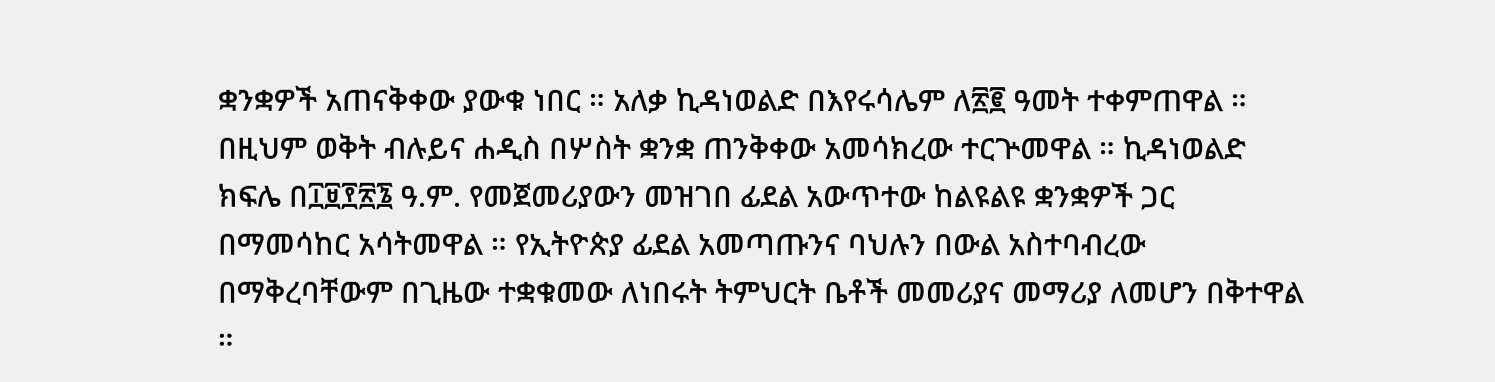ቋንቋዎች አጠናቅቀው ያውቁ ነበር ። አለቃ ኪዳነወልድ በእየሩሳሌም ለ፳፪ ዓመት ተቀምጠዋል ። በዚህም ወቅት ብሉይና ሐዲስ በሦስት ቋንቋ ጠንቅቀው አመሳክረው ተርጕመዋል ። ኪዳነወልድ ክፍሌ በ፲፱፻፳፮ ዓ.ም. የመጀመሪያውን መዝገበ ፊደል አውጥተው ከልዩልዩ ቋንቋዎች ጋር በማመሳከር አሳትመዋል ። የኢትዮጵያ ፊደል አመጣጡንና ባህሉን በውል አስተባብረው በማቅረባቸውም በጊዜው ተቋቁመው ለነበሩት ትምህርት ቤቶች መመሪያና መማሪያ ለመሆን በቅተዋል ።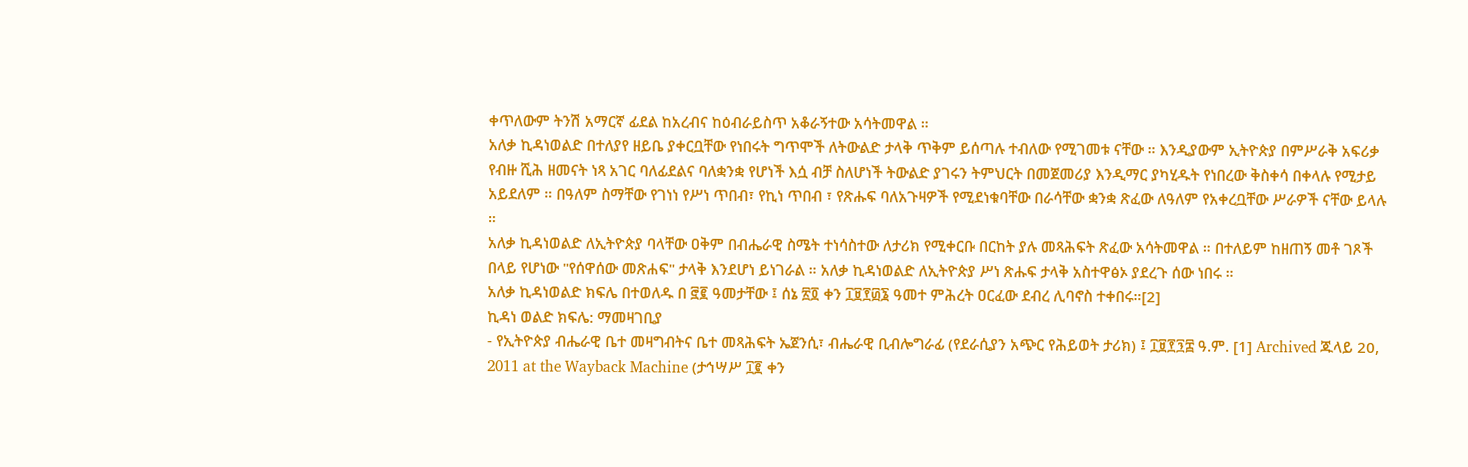ቀጥለውም ትንሽ አማርኛ ፊደል ከአረብና ከዕብራይስጥ አቆራኝተው አሳትመዋል ።
አለቃ ኪዳነወልድ በተለያየ ዘይቤ ያቀርቧቸው የነበሩት ግጥሞች ለትውልድ ታላቅ ጥቅም ይሰጣሉ ተብለው የሚገመቱ ናቸው ። እንዲያውም ኢትዮጵያ በምሥራቅ አፍሪቃ የብዙ ሺሕ ዘመናት ነጻ አገር ባለፊደልና ባለቋንቋ የሆነች እሷ ብቻ ስለሆነች ትውልድ ያገሩን ትምህርት በመጀመሪያ እንዲማር ያካሂዱት የነበረው ቅስቀሳ በቀላሉ የሚታይ አይደለም ። በዓለም ስማቸው የገነነ የሥነ ጥበብ፣ የኪነ ጥበብ ፣ የጽሑፍ ባለአጉዛዎች የሚደነቁባቸው በራሳቸው ቋንቋ ጽፈው ለዓለም የአቀረቧቸው ሥራዎች ናቸው ይላሉ ።
አለቃ ኪዳነወልድ ለኢትዮጵያ ባላቸው ዐቅም በብሔራዊ ስሜት ተነሳስተው ለታሪክ የሚቀርቡ በርከት ያሉ መጻሕፍት ጽፈው አሳትመዋል ። በተለይም ከዘጠኝ መቶ ገጾች በላይ የሆነው "የሰዋሰው መጽሐፍ" ታላቅ እንደሆነ ይነገራል ። አለቃ ኪዳነወልድ ለኢትዮጵያ ሥነ ጽሑፍ ታላቅ አስተዋፅኦ ያደረጉ ሰው ነበሩ ።
አለቃ ኪዳነወልድ ክፍሌ በተወለዱ በ ፸፪ ዓመታቸው ፤ ሰኔ ፳፬ ቀን ፲፱፻፴፮ ዓመተ ምሕረት ዐርፈው ደብረ ሊባኖስ ተቀበሩ።[2]
ኪዳነ ወልድ ክፍሌ: ማመዛገቢያ
- የኢትዮጵያ ብሔራዊ ቤተ መዛግብትና ቤተ መጻሕፍት ኤጀንሲ፣ ብሔራዊ ቢብሎግራፊ (የደራሲያን አጭር የሕይወት ታሪክ) ፤ ፲፱፻፺፰ ዓ.ም. [1] Archived ጁላይ 20, 2011 at the Wayback Machine (ታኅሣሥ ፲፪ ቀን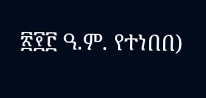፳፻፫ ዓ.ም. የተነበበ)